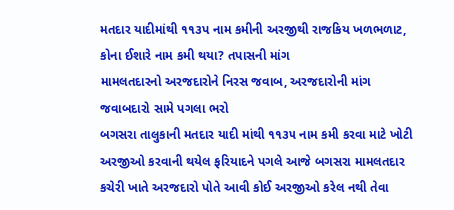મતદાર યાદીમાંથી ૧૧૩પ નામ કમીની અરજીથી રાજકિય ખળભળાટ, કોના ઈશારે નામ કમી થયા? તપાસની માંગ
મામલતદારનો અરજદારોને નિરસ જવાબ, અરજદારોની માંગ જવાબદારો સામે પગલા ભરો
બગસરા તાલુકાની મતદાર યાદી માંથી ૧૧૩૫ નામ કમી કરવા માટે ખોટી અરજીઓ કરવાની થયેલ ફરિયાદને પગલે આજે બગસરા મામલતદાર કચેરી ખાતે અરજદારો પોતે આવી કોઈ અરજીઓ કરેલ નથી તેવા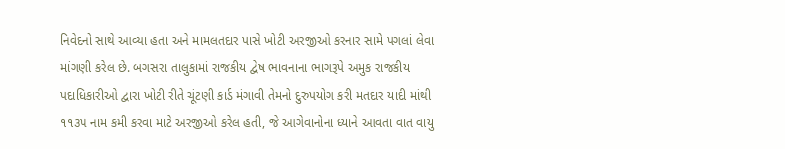નિવેદનો સાથે આવ્યા હતા અને મામલતદાર પાસે ખોટી અરજીઓ કરનાર સામે પગલાં લેવા માંગણી કરેલ છે. બગસરા તાલુકામાં રાજકીય દ્વેષ ભાવનાના ભાગરૂપે અમુક રાજકીય પદાધિકારીઓ દ્વારા ખોટી રીતે ચૂંટણી કાર્ડ મંગાવી તેમનો દુરુપયોગ કરી મતદાર યાદી માંથી ૧૧૩૫ નામ કમી કરવા માટે અરજીઓ કરેલ હતી, જે આગેવાનોના ધ્યાને આવતા વાત વાયુ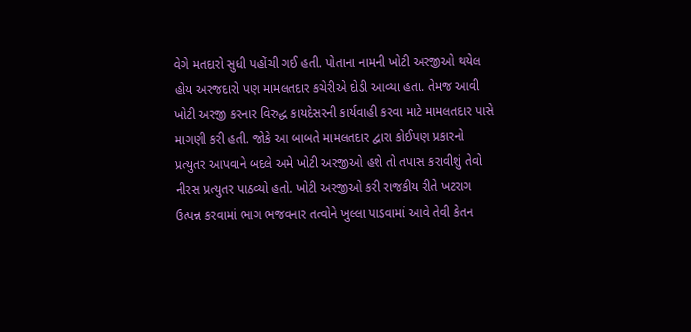વેગે મતદારો સુધી પહોંચી ગઈ હતી. પોતાના નામની ખોટી અરજીઓ થયેલ હોય અરજદારો પણ મામલતદાર કચેરીએ દોડી આવ્યા હતા. તેમજ આવી ખોટી અરજી કરનાર વિરુદ્ધ કાયદેસરની કાર્યવાહી કરવા માટે મામલતદાર પાસે માગણી કરી હતી. જોકે આ બાબતે મામલતદાર દ્વારા કોઈપણ પ્રકારનો પ્રત્યુતર આપવાને બદલે અમે ખોટી અરજીઓ હશે તો તપાસ કરાવીશું તેવો નીરસ પ્રત્યુતર પાઠવ્યો હતો. ખોટી અરજીઓ કરી રાજકીય રીતે ખટરાગ ઉત્પન્ન કરવામાં ભાગ ભજવનાર તત્વોને ખુલ્લા પાડવામાં આવે તેવી કેતન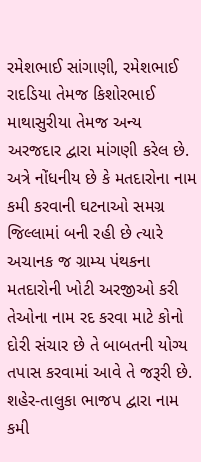રમેશભાઈ સાંગાણી, રમેશભાઈ રાદડિયા તેમજ કિશોરભાઈ માથાસુરીયા તેમજ અન્ય અરજદાર દ્વારા માંગણી કરેલ છે. અત્રે નોંધનીય છે કે મતદારોના નામ કમી કરવાની ઘટનાઓ સમગ્ર જિલ્લામાં બની રહી છે ત્યારે અચાનક જ ગ્રામ્ય પંથકના મતદારોની ખોટી અરજીઓ કરી તેઓના નામ રદ કરવા માટે કોનો દોરી સંચાર છે તે બાબતની યોગ્ય તપાસ કરવામાં આવે તે જરૂરી છે.
શહેર-તાલુકા ભાજપ દ્વારા નામ કમી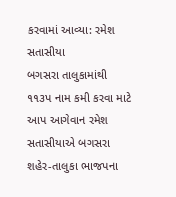કરવામાં આવ્યા: રમેશ સતાસીયા
બગસરા તાલુકામાંથી ૧૧૩પ નામ કમી કરવા માટે આપ આગેવાન રમેશ સતાસીયાએ બગસરા શહેર-તાલુકા ભાજપના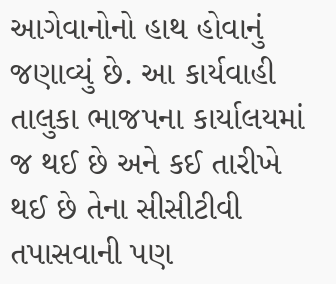આગેવાનોનો હાથ હોવાનું જણાવ્યું છે. આ કાર્યવાહી તાલુકા ભાજપના કાર્યાલયમાં જ થઈ છે અને કઈ તારીખે થઈ છે તેના સીસીટીવી તપાસવાની પણ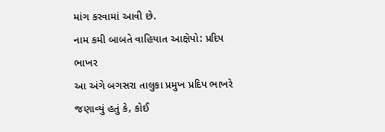માંગ કરવામાં આવી છે.
નામ કમી બાબતે વાહિયાત આક્ષેપો: પ્રદિપ ભાખર
આ અંગે બગસરા તાલુકા પ્રમુખ પ્રદિપ ભાખરે જણાવ્યું હતું કે, કોઈ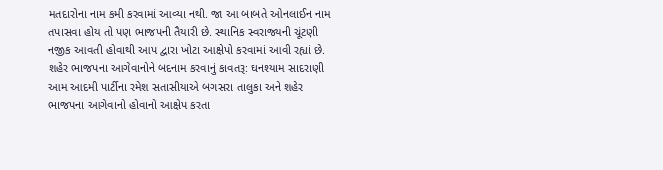મતદારોના નામ કમી કરવામાં આવ્યા નથી. જા આ બાબતે ઓનલાઈન નામ તપાસવા હોય તો પણ ભાજપની તૈયારી છે. સ્થાનિક સ્વરાજ્યની ચૂંટણી નજીક આવતી હોવાથી આપ દ્વારા ખોટા આક્ષેપો કરવામાં આવી રહ્યાં છે.
શહેર ભાજપના આગેવાનોને બદનામ કરવાનું કાવતરૂ: ઘનશ્યામ સાદરાણી
આમ આદમી પાર્ટીના રમેશ સતાસીયાએ બગસરા તાલુકા અને શહેર ભાજપના આગેવાનો હોવાનો આક્ષેપ કરતા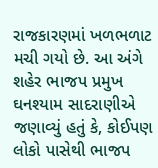રાજકારણમાં ખળભળાટ મચી ગયો છે. આ અંગે શહેર ભાજપ પ્રમુખ ઘનશ્યામ સાદરાણીએ જણાવ્યું હતું કે, કોઈપણ લોકો પાસેથી ભાજપ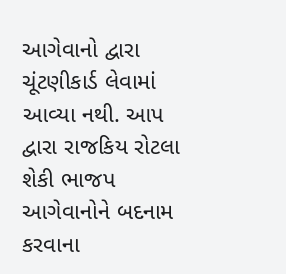આગેવાનો દ્વારા ચૂંટણીકાર્ડ લેવામાં આવ્યા નથી. આપ દ્વારા રાજકિય રોટલા શેકી ભાજપ આગેવાનોને બદનામ કરવાના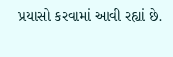પ્રયાસો કરવામાં આવી રહ્યાં છે.